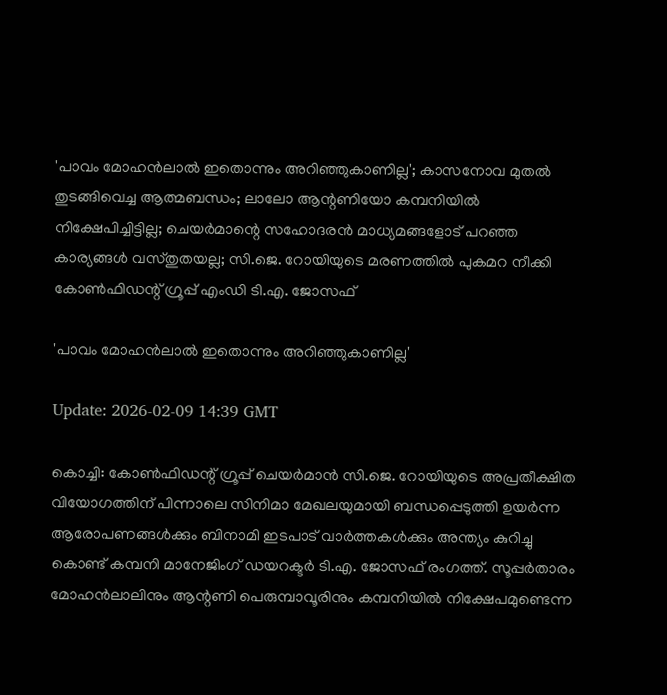'പാവം മോഹന്‍ലാല്‍ ഇതൊന്നും അറിഞ്ഞുകാണില്ല'; കാസനോവ മുതല്‍ തുടങ്ങിവെച്ച ആത്മബന്ധം; ലാലോ ആന്റണിയോ കമ്പനിയില്‍ നിക്ഷേപിച്ചിട്ടില്ല; ചെയര്‍മാന്റെ സഹോദരന്‍ മാധ്യമങ്ങളോട് പറഞ്ഞ കാര്യങ്ങള്‍ വസ്തുതയല്ല; സി.ജെ. റോയിയുടെ മരണത്തില്‍ പുകമറ നീക്കി കോണ്‍ഫിഡന്റ് ഗ്രൂപ്പ് എംഡി ടി.എ. ജോസഫ്

'പാവം മോഹന്‍ലാല്‍ ഇതൊന്നും അറിഞ്ഞുകാണില്ല'

Update: 2026-02-09 14:39 GMT

കൊച്ചി: കോണ്‍ഫിഡന്റ് ഗ്രൂപ്പ് ചെയര്‍മാന്‍ സി.ജെ. റോയിയുടെ അപ്രതീക്ഷിത വിയോഗത്തിന് പിന്നാലെ സിനിമാ മേഖലയുമായി ബന്ധപ്പെടുത്തി ഉയര്‍ന്ന ആരോപണങ്ങള്‍ക്കും ബിനാമി ഇടപാട് വാര്‍ത്തകള്‍ക്കും അന്ത്യം കുറിച്ചു കൊണ്ട് കമ്പനി മാനേജിംഗ് ഡയറക്ടര്‍ ടി.എ. ജോസഫ് രംഗത്ത്. സൂപ്പര്‍താരം മോഹന്‍ലാലിനും ആന്റണി പെരുമ്പാവൂരിനും കമ്പനിയില്‍ നിക്ഷേപമുണ്ടെന്ന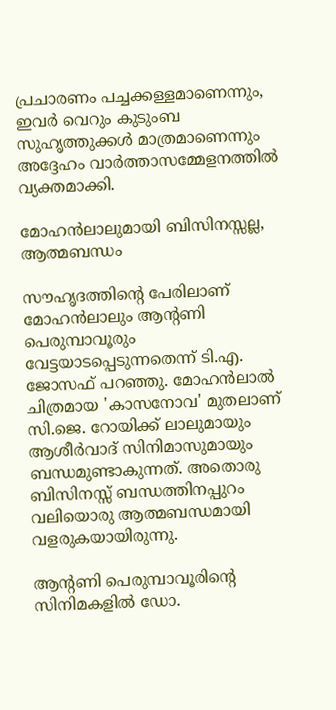പ്രചാരണം പച്ചക്കള്ളമാണെന്നും, ഇവര്‍ വെറും കുടുംബ സുഹൃത്തുക്കള്‍ മാത്രമാണെന്നും അദ്ദേഹം വാര്‍ത്താസമ്മേളനത്തില്‍ വ്യക്തമാക്കി.

മോഹന്‍ലാലുമായി ബിസിനസ്സല്ല, ആത്മബന്ധം

സൗഹൃദത്തിന്റെ പേരിലാണ് മോഹന്‍ലാലും ആന്റണി പെരുമ്പാവൂരും വേട്ടയാടപ്പെടുന്നതെന്ന് ടി.എ. ജോസഫ് പറഞ്ഞു. മോഹന്‍ലാല്‍ ചിത്രമായ 'കാസനോവ' മുതലാണ് സി.ജെ. റോയിക്ക് ലാലുമായും ആശീര്‍വാദ് സിനിമാസുമായും ബന്ധമുണ്ടാകുന്നത്. അതൊരു ബിസിനസ്സ് ബന്ധത്തിനപ്പുറം വലിയൊരു ആത്മബന്ധമായി വളരുകയായിരുന്നു.

ആന്റണി പെരുമ്പാവൂരിന്റെ സിനിമകളില്‍ ഡോ.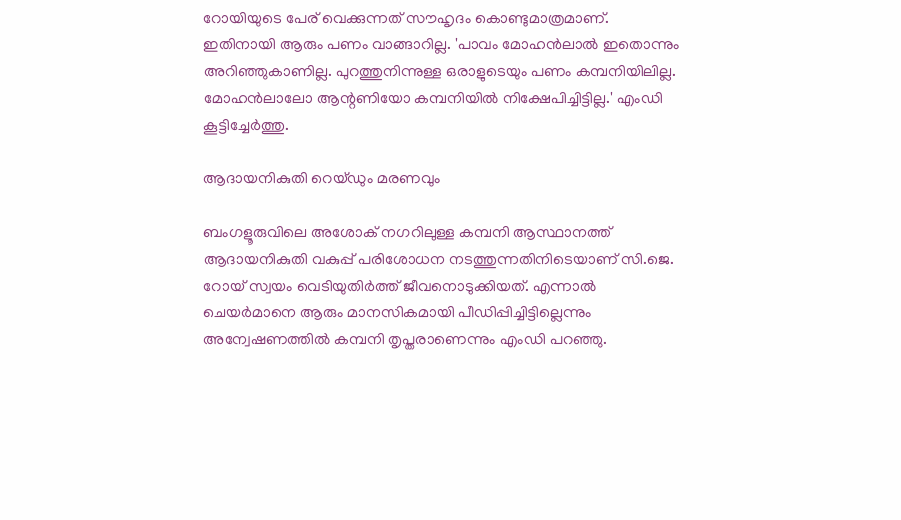റോയിയുടെ പേര് വെക്കുന്നത് സൗഹൃദം കൊണ്ടുമാത്രമാണ്. ഇതിനായി ആരും പണം വാങ്ങാറില്ല. 'പാവം മോഹന്‍ലാല്‍ ഇതൊന്നും അറിഞ്ഞുകാണില്ല. പുറത്തുനിന്നുള്ള ഒരാളുടെയും പണം കമ്പനിയിലില്ല. മോഹന്‍ലാലോ ആന്റണിയോ കമ്പനിയില്‍ നിക്ഷേപിച്ചിട്ടില്ല.' എംഡി കൂട്ടിച്ചേര്‍ത്തു.

ആദായനികുതി റെയ്ഡും മരണവും

ബംഗളൂരുവിലെ അശോക് നഗറിലുള്ള കമ്പനി ആസ്ഥാനത്ത് ആദായനികുതി വകുപ്പ് പരിശോധന നടത്തുന്നതിനിടെയാണ് സി.ജെ. റോയ് സ്വയം വെടിയുതിര്‍ത്ത് ജീവനൊടുക്കിയത്. എന്നാല്‍ ചെയര്‍മാനെ ആരും മാനസികമായി പീഡിപ്പിച്ചിട്ടില്ലെന്നും അന്വേഷണത്തില്‍ കമ്പനി തൃപ്തരാണെന്നും എംഡി പറഞ്ഞു.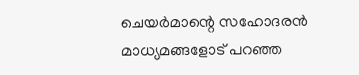ചെയര്‍മാന്റെ സഹോദരന്‍ മാധ്യമങ്ങളോട് പറഞ്ഞ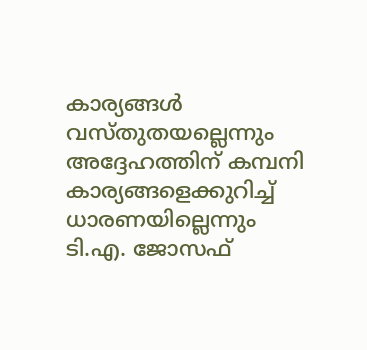കാര്യങ്ങള്‍ വസ്തുതയല്ലെന്നും അദ്ദേഹത്തിന് കമ്പനി കാര്യങ്ങളെക്കുറിച്ച് ധാരണയില്ലെന്നും ടി.എ. ജോസഫ്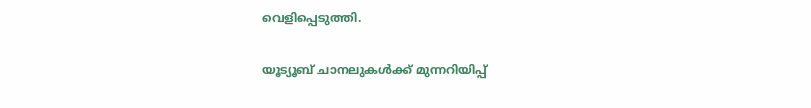വെളിപ്പെടുത്തി.

യൂട്യൂബ് ചാനലുകള്‍ക്ക് മുന്നറിയിപ്പ്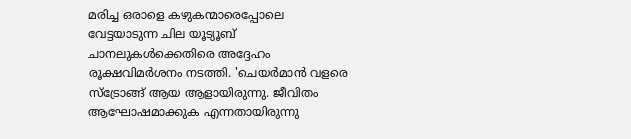മരിച്ച ഒരാളെ കഴുകന്മാരെപ്പോലെ വേട്ടയാടുന്ന ചില യൂട്യൂബ് ചാനലുകള്‍ക്കെതിരെ അദ്ദേഹം രൂക്ഷവിമര്‍ശനം നടത്തി. 'ചെയര്‍മാന്‍ വളരെ സ്‌ട്രോങ്ങ് ആയ ആളായിരുന്നു. ജീവിതം ആഘോഷമാക്കുക എന്നതായിരുന്നു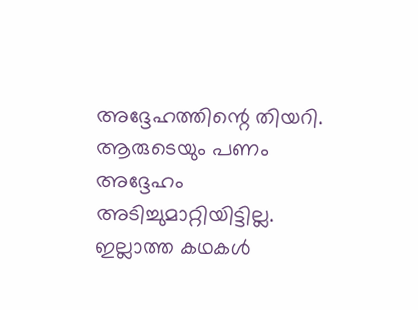അദ്ദേഹത്തിന്റെ തിയറി. ആരുടെയും പണം അദ്ദേഹം അടിച്ചുമാറ്റിയിട്ടില്ല. ഇല്ലാത്ത കഥകള്‍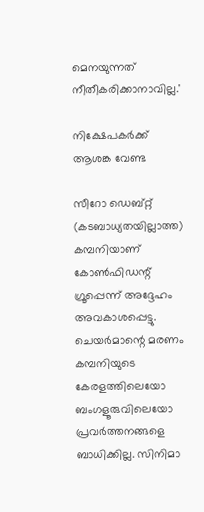മെനയുന്നത് നീതീകരിക്കാനാവില്ല.'

നിക്ഷേപകര്‍ക്ക് ആശങ്ക വേണ്ട

സീറോ ഡെബ്റ്റ് (കടബാധ്യതയില്ലാത്ത) കമ്പനിയാണ് കോണ്‍ഫിഡന്റ് ഗ്രൂപ്പെന്ന് അദ്ദേഹം അവകാശപ്പെട്ടു. ചെയര്‍മാന്റെ മരണം കമ്പനിയുടെ കേരളത്തിലെയോ ബംഗളൂരുവിലെയോ പ്രവര്‍ത്തനങ്ങളെ ബാധിക്കില്ല. സിനിമാ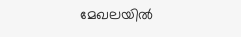മേഖലയില്‍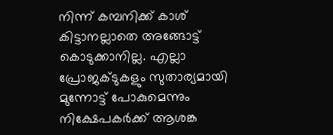നിന്ന് കമ്പനിക്ക് കാശ് കിട്ടാനല്ലാതെ അങ്ങോട്ട് കൊടുക്കാനില്ല. എല്ലാ പ്രോജക്ടുകളും സുതാര്യമായി മുന്നോട്ട് പോകുമെന്നും നിക്ഷേപകര്‍ക്ക് ആശങ്ക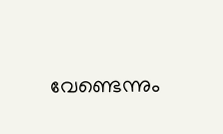വേണ്ടെന്നും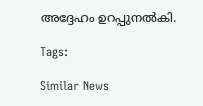അദ്ദേഹം ഉറപ്പുനല്‍കി.

Tags:

Similar News